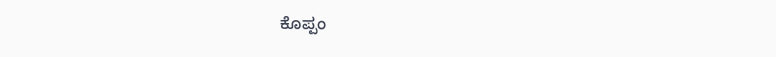ಕೊಪ್ಪಂ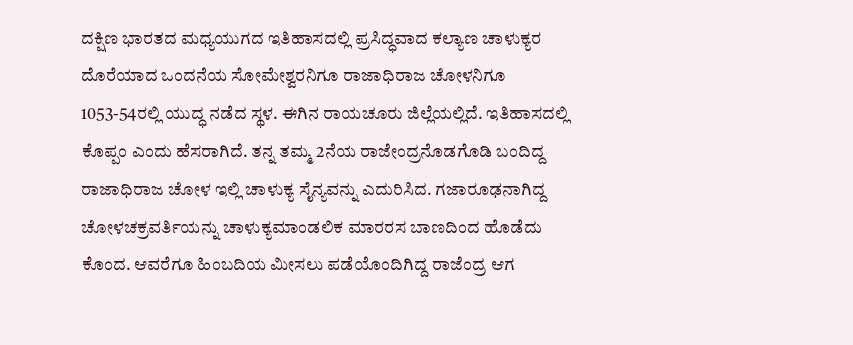ದಕ್ಷಿಣ ಭಾರತದ ಮಧ್ಯಯುಗದ ಇತಿಹಾಸದಲ್ಲಿ ಪ್ರಸಿದ್ಧವಾದ ಕಲ್ಯಾಣ ಚಾಳುಕ್ಯರ ದೊರೆಯಾದ ಒಂದನೆಯ ಸೋಮೇಶ್ವರನಿಗೂ ರಾಜಾಧಿರಾಜ ಚೋಳನಿಗೂ 1053-54ರಲ್ಲಿ ಯುದ್ಧ ನಡೆದ ಸ್ಥಳ. ಈಗಿನ ರಾಯಚೂರು ಜಿಲ್ಲೆಯಲ್ಲಿದೆ. ಇತಿಹಾಸದಲ್ಲಿ ಕೊಪ್ಪಂ ಎಂದು ಹೆಸರಾಗಿದೆ. ತನ್ನ ತಮ್ಮ 2ನೆಯ ರಾಜೇಂದ್ರನೊಡಗೊಡಿ ಬಂದಿದ್ದ ರಾಜಾಧಿರಾಜ ಚೋಳ ಇಲ್ಲಿ ಚಾಳುಕ್ಯ ಸೈನ್ಯವನ್ನು ಎದುರಿಸಿದ. ಗಜಾರೂಢನಾಗಿದ್ದ ಚೋಳಚಕ್ರವರ್ತಿಯನ್ನು ಚಾಳುಕ್ಯಮಾಂಡಲಿಕ ಮಾರರಸ ಬಾಣದಿಂದ ಹೊಡೆದು ಕೊಂದ. ಆವರೆಗೂ ಹಿಂಬದಿಯ ಮೀಸಲು ಪಡೆಯೊಂದಿಗಿದ್ದ ರಾಜೆಂದ್ರ ಆಗ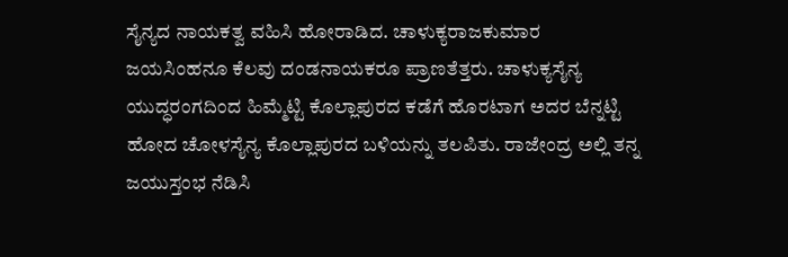ಸೈನ್ಯದ ನಾಯಕತ್ವ ವಹಿಸಿ ಹೋರಾಡಿದ. ಚಾಳುಕ್ಯರಾಜಕುಮಾರ ಜಯಸಿಂಹನೂ ಕೆಲವು ದಂಡನಾಯಕರೂ ಪ್ರಾಣತೆತ್ತರು. ಚಾಳುಕ್ಯಸೈನ್ಯ ಯುದ್ಧರಂಗದಿಂದ ಹಿಮ್ಮೆಟ್ಟಿ ಕೊಲ್ಲಾಪುರದ ಕಡೆಗೆ ಹೊರಟಾಗ ಅದರ ಬೆನ್ನಟ್ಟಿ ಹೋದ ಚೋಳಸೈನ್ಯ ಕೊಲ್ಲಾಪುರದ ಬಳಿಯನ್ನು ತಲಪಿತು. ರಾಜೇಂದ್ರ ಅಲ್ಲಿ ತನ್ನ ಜಯುಸ್ತಂಭ ನೆಡಿಸಿ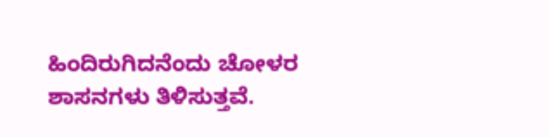ಹಿಂದಿರುಗಿದನೆಂದು ಚೋಳರ ಶಾಸನಗಳು ತಿಳಿಸುತ್ತವೆ.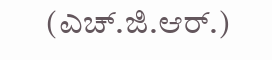(ಎಚ್.ಜಿ.ಆರ್.)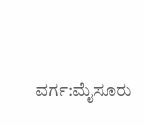ವರ್ಗ:ಮೈಸೂರು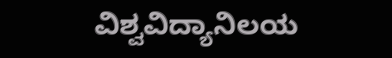ವಿಶ್ವವಿದ್ಯಾನಿಲಯ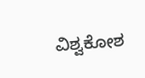ವಿಶ್ವಕೋಶ